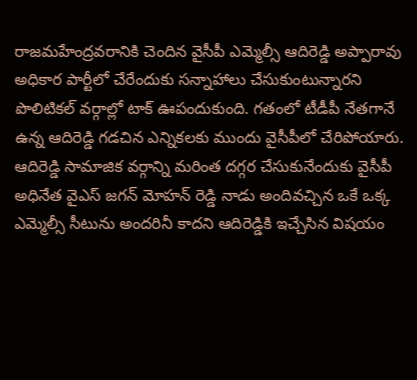రాజమహేంద్రవరానికి చెందిన వైసీపీ ఎమ్మెల్సీ ఆదిరెడ్డి అప్పారావు అధికార పార్టీలో చేరేందుకు సన్నాహాలు చేసుకుంటున్నారని పొలిటికల్ వర్గాల్లో టాక్ ఊపందుకుంది. గతంలో టీడీపీ నేతగానే ఉన్న ఆదిరెడ్డి గడచిన ఎన్నికలకు ముందు వైసీపీలో చేరిపోయారు. ఆదిరెడ్డి సామాజిక వర్గాన్ని మరింత దగ్గర చేసుకునేందుకు వైసీపీ అధినేత వైఎస్ జగన్ మోహన్ రెడ్డి నాడు అందివచ్చిన ఒకే ఒక్క ఎమ్మెల్సీ సీటును అందరినీ కాదని ఆదిరెడ్డికి ఇచ్చేసిన విషయం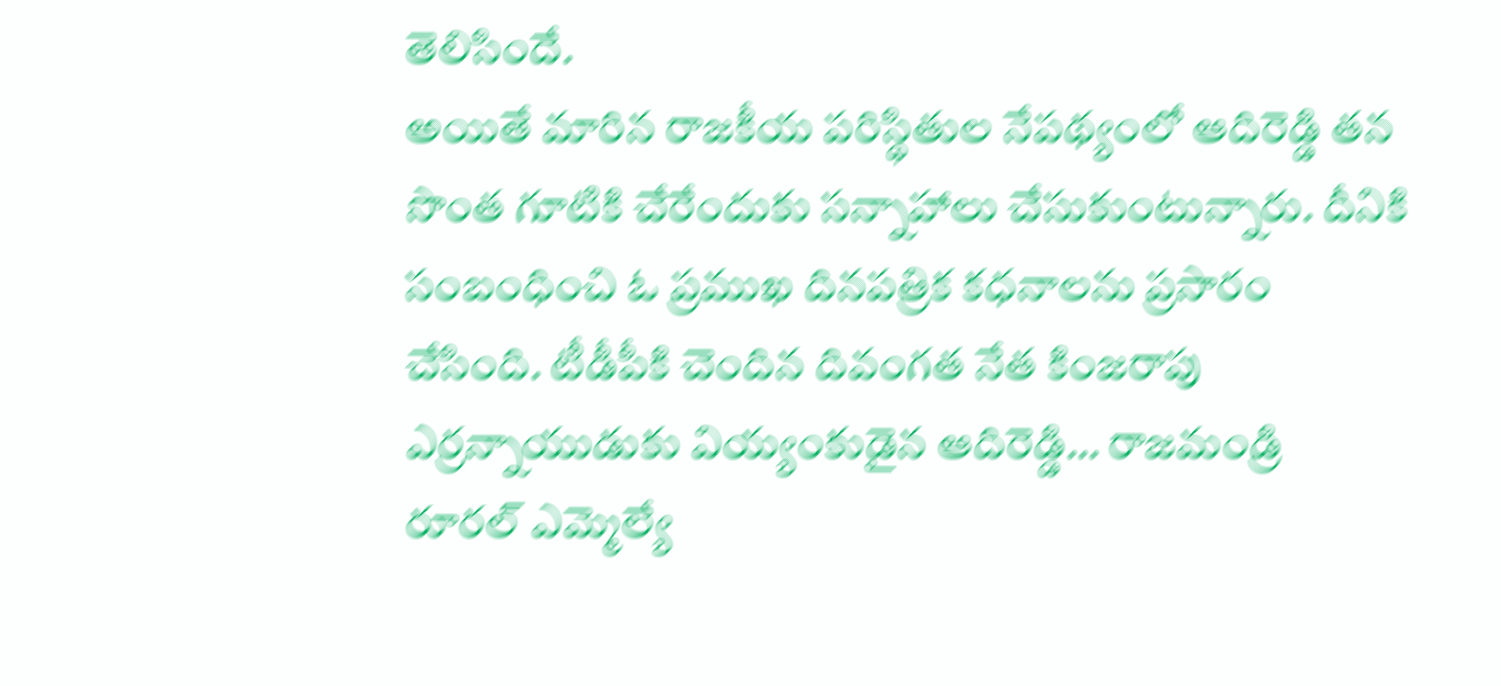తెలిసిందే.
అయితే మారిన రాజకీయ పరిస్థితుల నేపథ్యంలో ఆదిరెడ్డి తన సొంత గూటికి చేరేందుకు సన్నాహాలు చేసుకుంటున్నారు. దీనికి సంబంధించి ఓ ప్రముఖ దినపత్రిక కధనాలను ప్రసారం చేసింది. టీడీపీకి చెందిన దివంగత నేత కింజరాపు ఎర్రన్నాయుడుకు వియ్యంకుడైన ఆదిరెడ్డి… రాజమండ్రి రూరల్ ఎమ్మెల్యే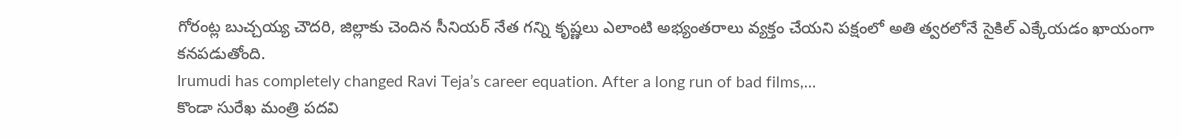గోరంట్ల బుచ్చయ్య చౌదరి, జిల్లాకు చెందిన సీనియర్ నేత గన్ని కృష్ణలు ఎలాంటి అభ్యంతరాలు వ్యక్తం చేయని పక్షంలో అతి త్వరలోనే సైకిల్ ఎక్కేయడం ఖాయంగా కనపడుతోంది.
Irumudi has completely changed Ravi Teja’s career equation. After a long run of bad films,…
కొండా సురేఖ మంత్రి పదవి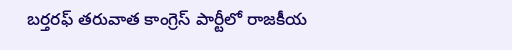బర్తరఫ్ తరువాత కాంగ్రెస్ పార్టీలో రాజకీయ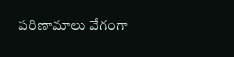పరిణామాలు వేగంగా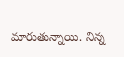మారుతున్నాయి. నిన్న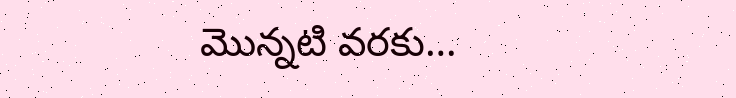మొన్నటి వరకు…